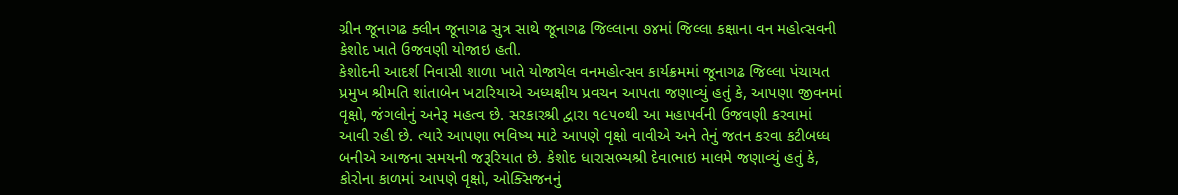ગ્રીન જૂનાગઢ ક્લીન જૂનાગઢ સુત્ર સાથે જૂનાગઢ જિલ્લાના ૭૪માં જિલ્લા કક્ષાના વન મહોત્સવની કેશોદ ખાતે ઉજવણી યોજાઇ હતી.
કેશોદની આદર્શ નિવાસી શાળા ખાતે યોજાયેલ વનમહોત્સવ કાર્યક્રમમાં જૂનાગઢ જિલ્લા પંચાયત પ્રમુખ શ્રીમતિ શાંતાબેન ખટારિયાએ અધ્યક્ષીય પ્રવચન આપતા જણાવ્યું હતું કે, આપણા જીવનમાં વૃક્ષો, જંગલોનું અનેરૂ મહત્વ છે. સરકારશ્રી દ્વારા ૧૯૫૦થી આ મહાપર્વની ઉજવણી કરવામાં આવી રહી છે. ત્યારે આપણા ભવિષ્ય માટે આપણે વૃક્ષો વાવીએ અને તેનું જતન કરવા કટીબધ્ધ બનીએ આજના સમયની જરૂરિયાત છે. કેશોદ ધારાસભ્યશ્રી દેવાભાઇ માલમે જણાવ્યું હતું કે, કોરોના કાળમાં આપણે વૃક્ષો, ઓક્સિજનનું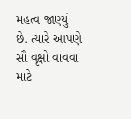મહત્વ જાણ્યું છે. ત્યારે આપણે સૌ વૃક્ષો વાવવા માટે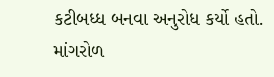કટીબધ્ધ બનવા અનુરોધ કર્યો હતો.
માંગરોળ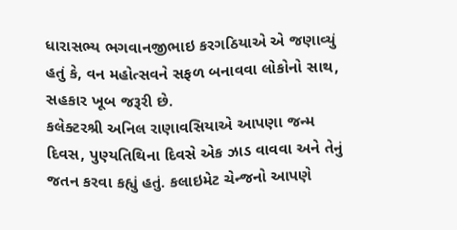ધારાસભ્ય ભગવાનજીભાઇ કરગઠિયાએ એ જણાવ્યું હતું કે, વન મહોત્સવને સફળ બનાવવા લોકોનો સાથ, સહકાર ખૂબ જરૂરી છે.
કલેક્ટરશ્રી અનિલ રાણાવસિયાએ આપણા જન્મ દિવસ, પુણ્યતિથિના દિવસે એક ઝાડ વાવવા અને તેનું જતન કરવા કહ્યું હતું. કલાઇમેટ ચેન્જનો આપણે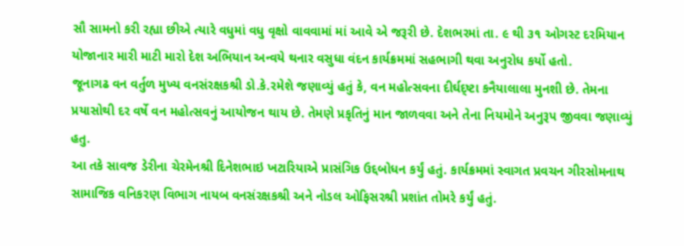સૌ સામનો કરી રહ્યા છીએ ત્યારે વધુમાં વધુ વૃક્ષો વાવવામાં માં આવે એ જરૂરી છે. દેશભરમાં તા. ૯ થી ૩૧ ઓગસ્ટ દરમિયાન યોજાનાર મારી માટી મારો દેશ અભિયાન અન્વયે થનાર વસુધા વંદન કાર્યક્રમમાં સહભાગી થવા અનુરોધ કર્યો હતો.
જૂનાગઢ વન વર્તુળ મુખ્ય વનસંરક્ષકશ્રી ડો.કે.રમેશે જણાવ્યું હતું કે, વન મહોત્સવના દીર્ઘદ્ષ્ટા કનૈયાલાલા મુનશી છે. તેમના પ્રયાસોથી દર વર્ષે વન મહોત્સવનું આયોજન થાય છે. તેમણે પ્રકૃતિનું માન જાળવવા અને તેના નિયમોને અનુરૂપ જીવવા જણાવ્યું હતુ.
આ તકે સાવજ ડેરીના ચેરમેનશ્રી દિનેશભાઇ ખટારિયાએ પ્રાસંગિક ઉદ્દબોધન કર્યું હતું. કાર્યક્રમમાં સ્વાગત પ્રવચન ગીરસોમનાથ સામાજિક વનિકરણ વિભાગ નાયબ વનસંરક્ષકશ્રી અને નોડલ ઓફિસરશ્રી પ્રશાંત તોમરે કર્યું હતું.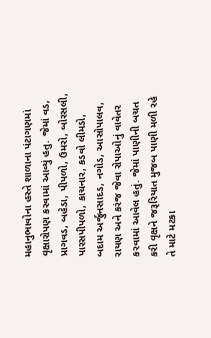મહાનુભાવોના હસ્તે શાળાના પંટાગણમાં વૃક્ષારોપણ કરવામાં આવ્યું હતુ. જેમાં વડ, પ્રાગવડ, બહેડા, પીપળો, ઉમરો, બોરસલી, પારસપીપળો, કાચનાર, કડવો લીમડો, બદામ અર્જુનસાદડ, નગોડ, આસોપાલવ, રાયણ અને કરંજ જેવા રોપાઓનું વાવેતર કરવામાં આવેલ હતું. જેમાં પાણીની બચત કરી વૃક્ષને જરૂરિયાત મુજબ પાણી મળી રહે તે માટે મટકા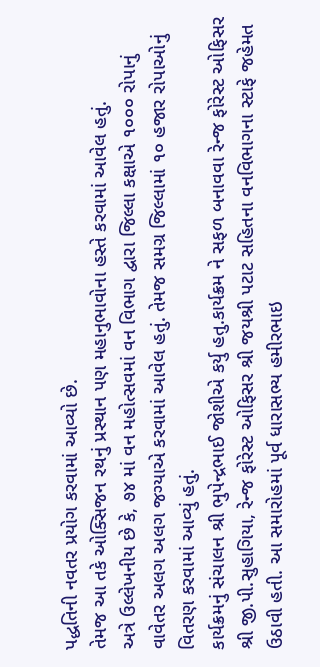પદ્ધતિની નવતર પ્રયોગ કરવામાં આવ્યો છે.
તેમજ આ તકે ઓક્સિજન રથનું પ્રસ્થાન પણ મહાનુભાવોના હસ્તે કરવામાં આવેલ હતું.
અત્રે ઉલ્લેખનીય છે કે, ૭૪ માં વન મહોત્સવમાં વન વિભાગ દ્વારા જિલ્લા કક્ષાએ ૧૦૦૦ રોપાનું વાવેતર અલગ અલગ જગ્યાએ કરવામાં આવેલ હતું. તેમજ સમગ્ર જિલ્લામાં ૧૦ હજાર રોપાઓનું વિતરણ કરવામાં આવ્યું હતું.
કાર્યક્રમનું સંચાલન શ્રી ભુપેન્દ્રભાઈ જોશીએ કર્યુ હતુ.કાર્યક્રમ ને સફળ બનાવવા રેન્જ ફોરેસ્ટ ઓફિસર શ્રી જી.પી.સુહાગિયા, રેન્જ ફોરેસ્ટ ઓફિસર શ્રી જયશ્રી પટાટ સહિતના વનવિભાગના સ્ટાફે જહેમત ઉઠાવી હતી. આ સમારોહમાં પૂર્વ ધારાસભ્ય હમીરભાઇ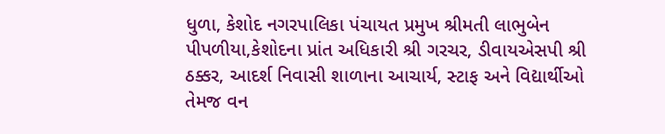ધુળા, કેશોદ નગરપાલિકા પંચાયત પ્રમુખ શ્રીમતી લાભુબેન પીપળીયા,કેશોદના પ્રાંત અધિકારી શ્રી ગરચર, ડીવાયએસપી શ્રી ઠક્કર, આદર્શ નિવાસી શાળાના આચાર્ય, સ્ટાફ અને વિદ્યાર્થીઓ તેમજ વન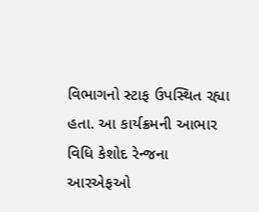વિભાગનો સ્ટાફ ઉપસ્થિત રહ્યા હતા. આ કાર્યક્રમની આભાર વિધિ કેશોદ રેન્જના આરએફઓ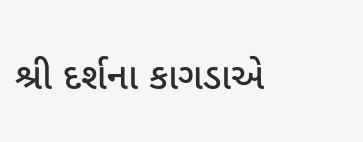શ્રી દર્શના કાગડાએ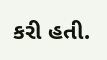કરી હતી.